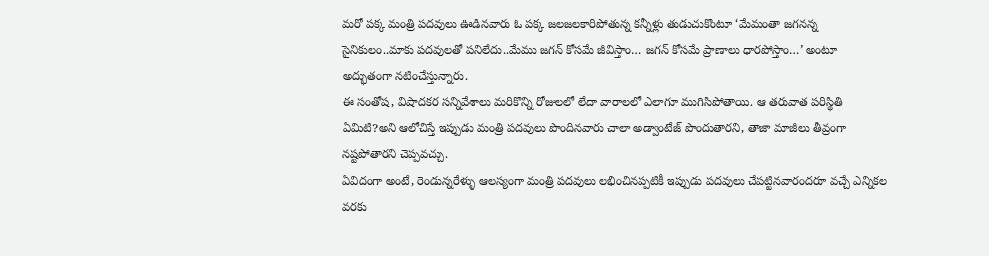మరో పక్క మంత్రి పదవులు ఊడినవారు ఓ పక్క జలజలకారిపోతున్న కన్నీళ్లు తుడుచుకొంటూ ‘మేమంతా జగనన్న సైనికులం..మాకు పదవులతో పనిలేదు..మేము జగన్ కోసమే జీవిస్తాం… జగన్ కోసమే ప్రాణాలు ధారపోస్తాం…’ అంటూ అద్భుతంగా నటించేస్తున్నారు.
ఈ సంతోష, విషాదకర సన్నివేశాలు మరికొన్ని రోజులలో లేదా వారాలలో ఎలాగూ ముగిసిపోతాయి. ఆ తరువాత పరిస్థితి ఏమిటి?అని ఆలోచిస్తే ఇప్పుడు మంత్రి పదవులు పొందినవారు చాలా అడ్వాంటేజ్ పొందుతారని, తాజా మాజీలు తీవ్రంగా నష్టపోతారని చెప్పవచ్చు.
ఏవిదంగా అంటే, రెండున్నరేళ్ళు ఆలస్యంగా మంత్రి పదవులు లభించినప్పటికీ ఇప్పుడు పదవులు చేపట్టినవారందరూ వచ్చే ఎన్నికల వరకు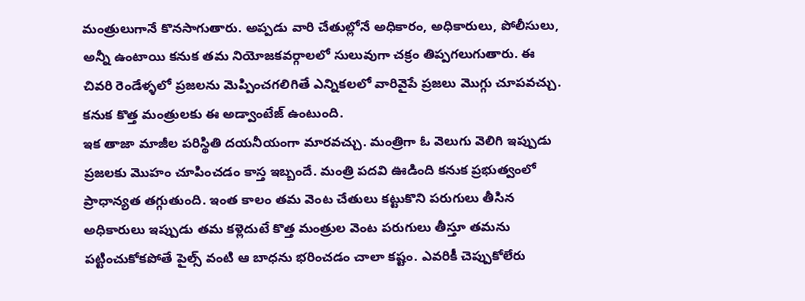మంత్రులుగానే కొనసాగుతారు. అప్పడు వారి చేతుల్లోనే అధికారం, అధికారులు, పోలీసులు, అన్నీ ఉంటాయి కనుక తమ నియోజకవర్గాలలో సులువుగా చక్రం తిప్పగలుగుతారు. ఈ చివరి రెండేళ్ళలో ప్రజలను మెప్పించగలిగితే ఎన్నికలలో వారివైపే ప్రజలు మొగ్గు చూపవచ్చు. కనుక కొత్త మంత్రులకు ఈ అడ్వాంటేజ్ ఉంటుంది.
ఇక తాజా మాజీల పరిస్థితి దయనీయంగా మారవచ్చు. మంత్రిగా ఓ వెలుగు వెలిగి ఇప్పుడు ప్రజలకు మొహం చూపించడం కాస్త ఇబ్బందే. మంత్రి పదవి ఊడింది కనుక ప్రభుత్వంలో ప్రాధాన్యత తగ్గుతుంది. ఇంత కాలం తమ వెంట చేతులు కట్టుకొని పరుగులు తీసిన అధికారులు ఇప్పుడు తమ కళ్లెదుటే కొత్త మంత్రుల వెంట పరుగులు తీస్తూ తమను పట్టించుకోకపోతే పైల్స్ వంటి ఆ బాధను భరించడం చాలా కష్టం. ఎవరికీ చెప్పుకోలేరు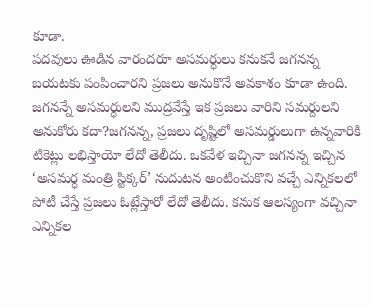కూడా.
పదవులు ఊడిన వారందరూ అసమర్ధులు కనుకనే జగనన్న బయటకు పంపించారని ప్రజలు అనుకొనే అవకాశం కూడా ఉంది. జగనన్నే అసమర్ధులని ముద్రవేస్తే ఇక ప్రజలు వారిని సమర్దులని అనుకోరు కదా?జగనన్న, ప్రజలు దృష్టిలో అసమర్డులుగా ఉన్నవారికి టికెట్లు లభిస్తాయో లేదో తెలీదు. ఒకవేళ ఇచ్చినా జగనన్న ఇచ్చిన ‘అసమర్ధ మంత్రి స్టిక్కర్’ నుదుటన అంటించుకొని వచ్చే ఎన్నికలలో పోటీ చేస్తే ప్రజలు ఓట్లేస్తారో లేదో తెలీదు. కనుక ఆలస్యంగా వచ్చినా ఎన్నికల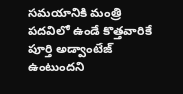సమయానికి మంత్రి పదవిలో ఉండే కొత్తవారికే పూర్తి అడ్వాంటేజ్ ఉంటుందని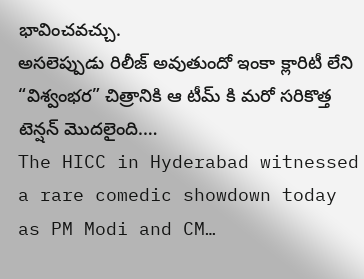భావించవచ్చు.
అసలెప్పుడు రిలీజ్ అవుతుందో ఇంకా క్లారిటీ లేని “విశ్వంభర” చిత్రానికి ఆ టీమ్ కి మరో సరికొత్త టెన్షన్ మొదలైంది.…
The HICC in Hyderabad witnessed a rare comedic showdown today as PM Modi and CM…